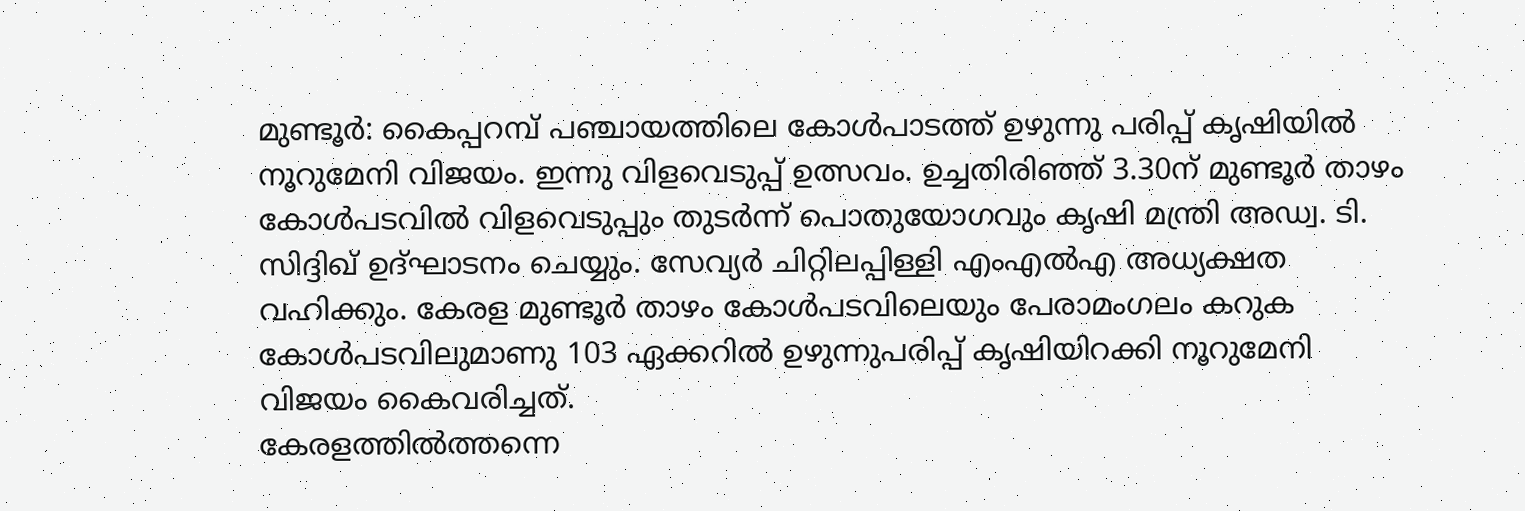മുണ്ടൂർ: കൈപ്പറമ്പ് പഞ്ചായത്തിലെ കോൾപാടത്ത് ഉഴുന്നു പരിപ്പ് കൃഷിയിൽ നൂറുമേനി വിജയം. ഇന്നു വിളവെടുപ്പ് ഉത്സവം. ഉച്ചതിരിഞ്ഞ് 3.30ന് മുണ്ടൂർ താഴം കോൾപടവിൽ വിളവെടുപ്പും തുടർന്ന് പൊതുയോഗവും കൃഷി മന്ത്രി അഡ്വ. ടി. സിദ്ദിഖ് ഉദ്ഘാടനം ചെയ്യും. സേവ്യർ ചിറ്റിലപ്പിള്ളി എംഎൽഎ അധ്യക്ഷത വഹിക്കും. കേരള മുണ്ടൂർ താഴം കോൾപടവിലെയും പേരാമംഗലം കറുക കോൾപടവിലുമാണു 103 ഏക്കറിൽ ഉഴുന്നുപരിപ്പ് കൃഷിയിറക്കി നൂറുമേനി വിജയം കൈവരിച്ചത്.
കേരളത്തിൽത്തന്നെ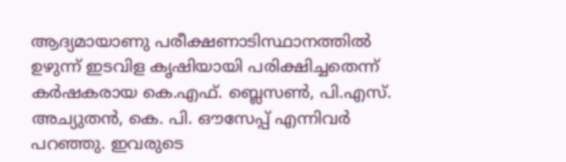ആദ്യമായാണു പരീക്ഷണാടിസ്ഥാനത്തിൽ ഉഴുന്ന് ഇടവിള കൃഷിയായി പരിക്ഷിച്ചതെന്ന് കർഷകരായ കെ.എഫ്. ബ്ലെസൺ, പി.എസ്. അച്യുതൻ, കെ. പി. ഔസേപ്പ് എന്നിവർ പറഞ്ഞു. ഇവരുടെ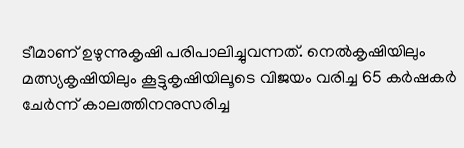ടീമാണ് ഉഴുന്നുകൃഷി പരിപാലിച്ചുവന്നത്. നെൽകൃഷിയിലും മത്സ്യകൃഷിയിലും കൂട്ടുകൃഷിയിലൂടെ വിജയം വരിച്ച 65 കർഷകർ ചേർന്ന് കാലത്തിനനുസരിച്ച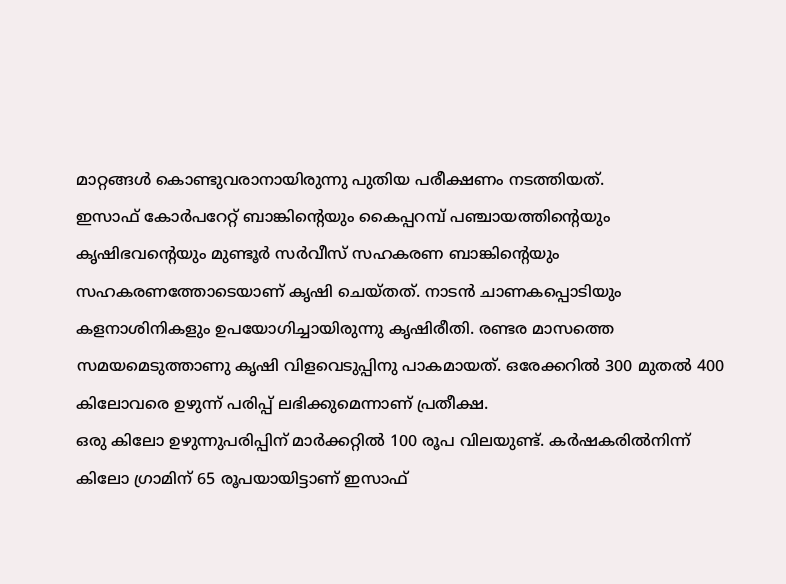മാറ്റങ്ങൾ കൊണ്ടുവരാനായിരുന്നു പുതിയ പരീക്ഷണം നടത്തിയത്.
ഇസാഫ് കോർപറേറ്റ് ബാങ്കിന്റെയും കൈപ്പറമ്പ് പഞ്ചായത്തിന്റെയും കൃഷിഭവന്റെയും മുണ്ടൂർ സർവീസ് സഹകരണ ബാങ്കിന്റെയും സഹകരണത്തോടെയാണ് കൃഷി ചെയ്തത്. നാടൻ ചാണകപ്പൊടിയും കളനാശിനികളും ഉപയോഗിച്ചായിരുന്നു കൃഷിരീതി. രണ്ടര മാസത്തെ സമയമെടുത്താണു കൃഷി വിളവെടുപ്പിനു പാകമായത്. ഒരേക്കറിൽ 300 മുതൽ 400 കിലോവരെ ഉഴുന്ന് പരിപ്പ് ലഭിക്കുമെന്നാണ് പ്രതീക്ഷ.
ഒരു കിലോ ഉഴുന്നുപരിപ്പിന് മാർക്കറ്റിൽ 100 രൂപ വിലയുണ്ട്. കർഷകരിൽനിന്ന് കിലോ ഗ്രാമിന് 65 രൂപയായിട്ടാണ് ഇസാഫ്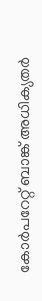കോർപറേറ്റ് ബാങ്ക് അധിക്യതർ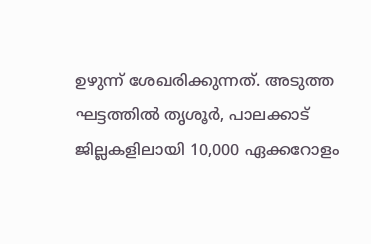ഉഴുന്ന് ശേഖരിക്കുന്നത്. അടുത്ത ഘട്ടത്തിൽ തൃശൂർ, പാലക്കാട് ജില്ലകളിലായി 10,000 ഏക്കറോളം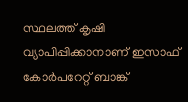സ്ഥലത്ത് കൃഷി വ്യാപിപ്പിക്കാനാണ് ഇസാഫ് കോർപറേറ്റ് ബാങ്ക്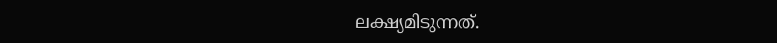ലക്ഷ്യമിടുന്നത്.